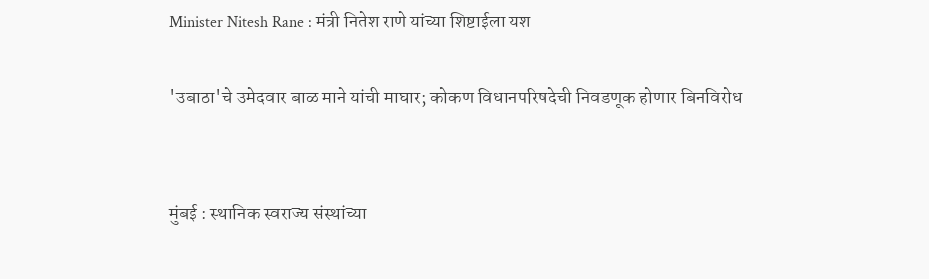Minister Nitesh Rane : मंत्री नितेश राणे यांच्या शिष्टाईला यश

'उबाठा'चे उमेदवार बाळ माने यांची माघार; कोकण विधानपरिषदेची निवडणूक होणार बिनविरोध


मुंबई : स्थानिक स्वराज्य संस्थांच्या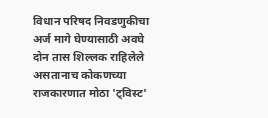विधान परिषद निवडणुकीचा अर्ज मागे घेण्यासाठी अवघे दोन तास शिल्लक राहिलेले असतानाच कोकणच्या राजकारणात मोठा 'ट्विस्ट'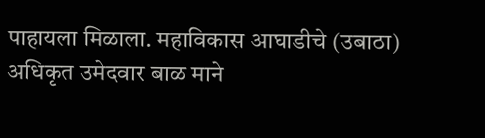पाहायला मिळाला. महाविकास आघाडीचे (उबाठा) अधिकृत उमेदवार बाळ माने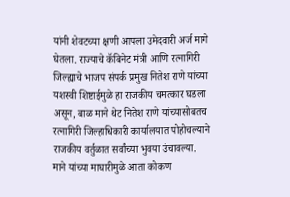यांनी शेवटच्या क्षणी आपला उमेदवारी अर्ज मागे घेतला. राज्याचे कॅबिनेट मंत्री आणि रत्नागिरी जिल्ह्याचे भाजप संपर्क प्रमुख नितेश राणे यांच्या यशस्वी शिष्टाईमुळे हा राजकीय चमत्कार घडला असून, बाळ माने थेट नितेश राणे यांच्यासोबतच रत्नागिरी जिल्हाधिकारी कार्यालयात पोहोचल्याने राजकीय वर्तुळात सर्वांच्या भुवया उंचावल्या. माने यांच्या माघारीमुळे आता कोकण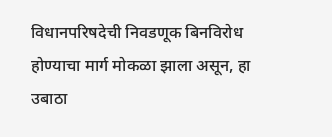विधानपरिषदेची निवडणूक बिनविरोध होण्याचा मार्ग मोकळा झाला असून, हा उबाठा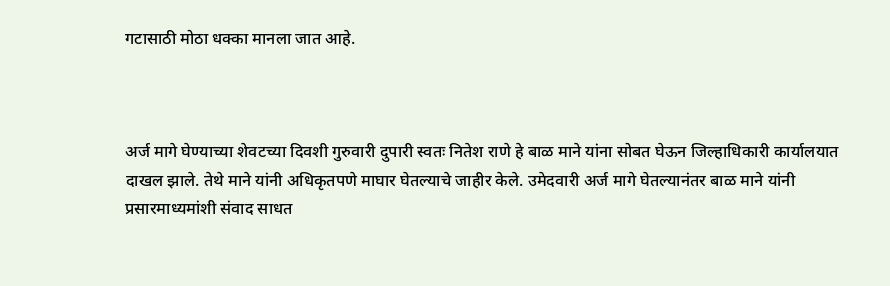गटासाठी मोठा धक्का मानला जात आहे.



अर्ज मागे घेण्याच्या शेवटच्या दिवशी गुरुवारी दुपारी स्वतः नितेश राणे हे बाळ माने यांना सोबत घेऊन जिल्हाधिकारी कार्यालयात दाखल झाले. तेथे माने यांनी अधिकृतपणे माघार घेतल्याचे जाहीर केले. उमेदवारी अर्ज मागे घेतल्यानंतर बाळ माने यांनी प्रसारमाध्यमांशी संवाद साधत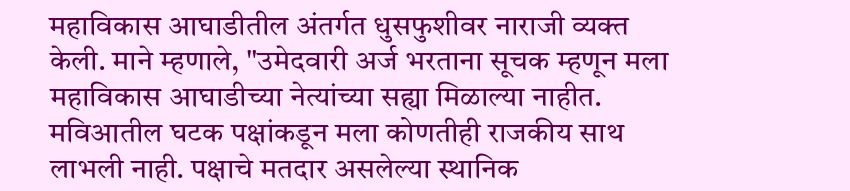महाविकास आघाडीतील अंतर्गत धुसफुशीवर नाराजी व्यक्त केली. माने म्हणाले, "उमेदवारी अर्ज भरताना सूचक म्हणून मला महाविकास आघाडीच्या नेत्यांच्या सह्या मिळाल्या नाहीत. मविआतील घटक पक्षांकडून मला कोणतीही राजकीय साथ लाभली नाही. पक्षाचे मतदार असलेल्या स्थानिक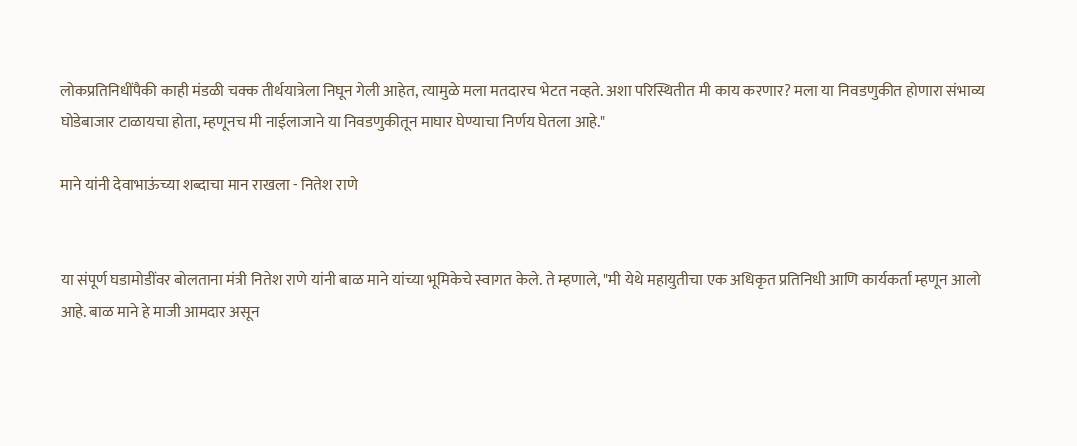लोकप्रतिनिधींपैकी काही मंडळी चक्क तीर्थयात्रेला निघून गेली आहेत, त्यामुळे मला मतदारच भेटत नव्हते. अशा परिस्थितीत मी काय करणार? मला या निवडणुकीत होणारा संभाव्य घोडेबाजार टाळायचा होता, म्हणूनच मी नाईलाजाने या निवडणुकीतून माघार घेण्याचा निर्णय घेतला आहे."

माने यांनी देवाभाऊंच्या शब्दाचा मान राखला - नितेश राणे


या संपूर्ण घडामोडींवर बोलताना मंत्री नितेश राणे यांनी बाळ माने यांच्या भूमिकेचे स्वागत केले. ते म्हणाले, "मी येथे महायुतीचा एक अधिकृत प्रतिनिधी आणि कार्यकर्ता म्हणून आलो आहे. बाळ माने हे माजी आमदार असून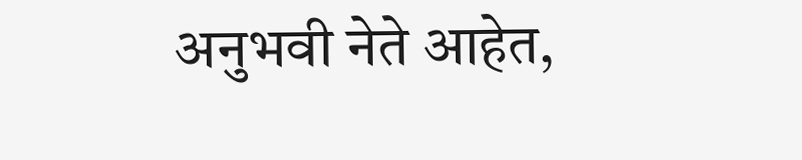अनुभवी नेते आहेत,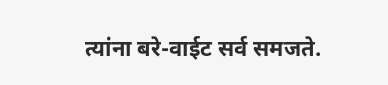त्यांना बरे-वाईट सर्व समजते.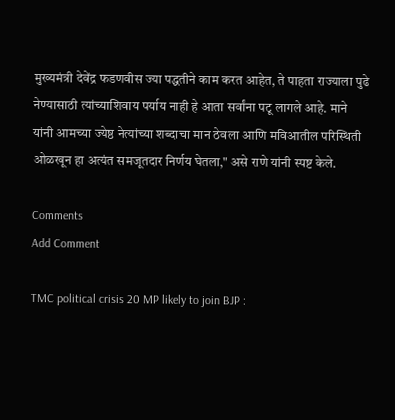मुख्यमंत्री देवेंद्र फडणवीस ज्या पद्धतीने काम करत आहेत, ते पाहता राज्याला पुढे नेण्यासाठी त्यांच्याशिवाय पर्याय नाही हे आता सर्वांना पटू लागले आहे. माने यांनी आमच्या ज्येष्ठ नेत्यांच्या शब्दाचा मान ठेवला आणि मविआतील परिस्थिती ओळखून हा अत्यंत समजूतदार निर्णय घेतला," असे राणे यांनी स्पष्ट केले.

Comments
Add Comment

TMC political crisis 20 MP likely to join BJP :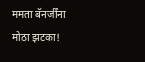ममता बॅनर्जींना मोठा झटका!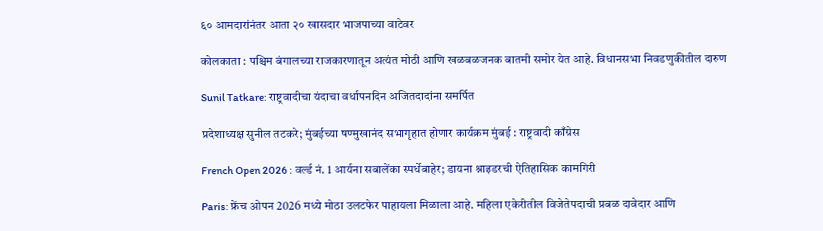६० आमदारांनंतर आता २० खासदार भाजपाच्या वाटेवर

कोलकाता : पश्चिम बंगालच्या राजकारणातून अत्यंत मोठी आणि खळबळजनक बातमी समोर येत आहे. विधानसभा निवडणुकीतील दारुण

Sunil Tatkare: राष्ट्रवादीचा यंदाचा वर्धापनदिन अजितदादांना समर्पित

प्रदेशाध्यक्ष सुनील तटकरे; मुंबईच्या षण्मुखानंद सभागृहात होणार कार्यक्रम मुंबई : राष्ट्रवादी काँग्रेस

French Open 2026 : वर्ल्ड नं. 1 आर्यना सबालेंका स्पर्धेबाहेर; डायना श्नाइडरची ऐतिहासिक कामगिरी

Paris: फ्रेंच ओपन 2026 मध्ये मोठा उलटफेर पाहायला मिळाला आहे. महिला एकेरीतील विजेतेपदाची प्रबळ दावेदार आणि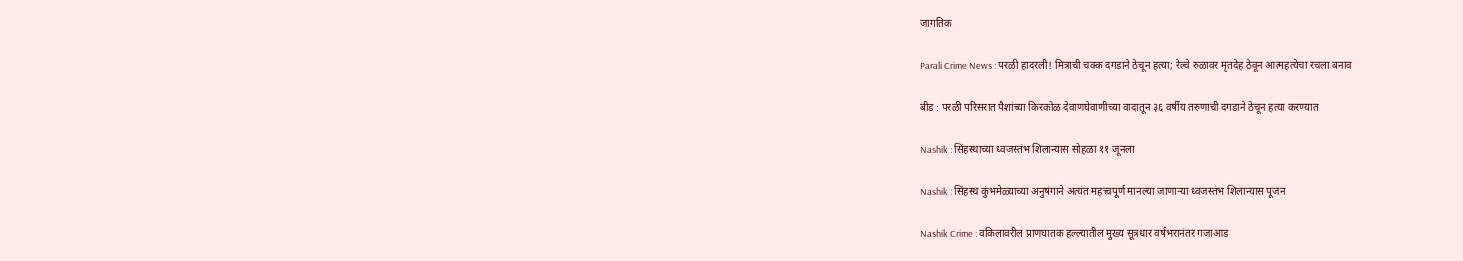जागतिक

Parali Crime News : परळी हादरली! मित्राची चक्क दगडाने ठेचून हत्या; रेल्वे रुळावर मृतदेह ठेवून आत्महत्येचा रचला बनाव

बीड : परळी परिसरात पैशांच्या किरकोळ देवाणघेवाणीच्या वादातून ३६ वर्षीय तरुणाची दगडाने ठेचून हत्या करण्यात

Nashik : सिंहस्थाच्या ध्वजस्तंभ शिलान्यास सोहळा ११ जूनला

Nashik : सिंहस्थ कुंभमेळ्याच्या अनुषंगाने अत्यंत महत्त्वपूर्ण मानल्या जाणाऱ्या ध्वजस्तंभ शिलान्यास पूजन

Nashik Crime : वकिलावरील प्राणघातक हल्ल्यातील मुख्य सूत्रधार वर्षभरानंतर गजाआड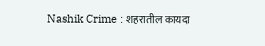Nashik Crime : शहरातील कायदा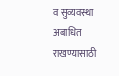व सुव्यवस्था अबाधित राखण्यासाठी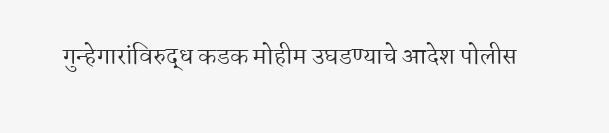गुन्हेगारांविरुद्ध कडक मोहीम उघडण्याचे आदेश पोलीस